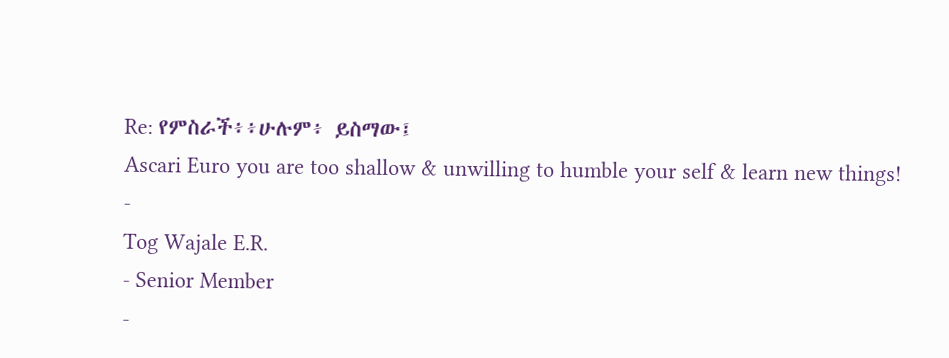Re: የምስራች፥፥ሁሉም፥ ይስማው፤
Ascari Euro you are too shallow & unwilling to humble your self & learn new things!
-
Tog Wajale E.R.
- Senior Member
-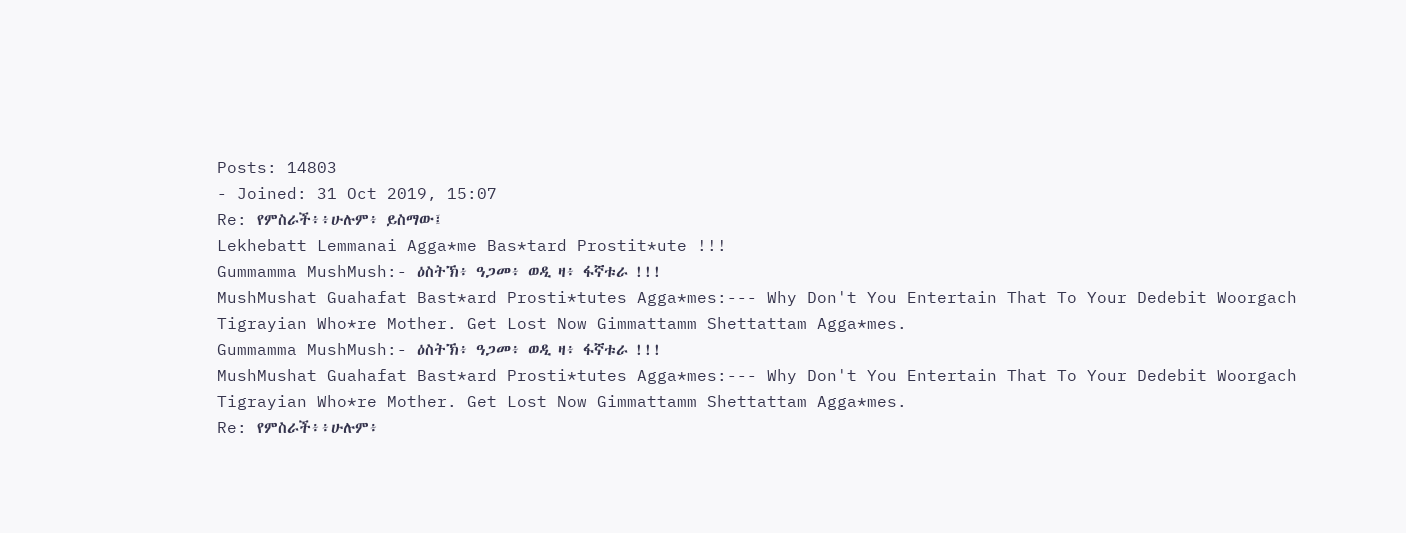Posts: 14803
- Joined: 31 Oct 2019, 15:07
Re: የምስራች፥፥ሁሉም፥ ይስማው፤
Lekhebatt Lemmanai Agga*me Bas*tard Prostit*ute !!!
Gummamma MushMush:- ዕስትኽ፥ ዓጋመ፥ ወዲ ዛ፥ ፋኛቱራ !!!
MushMushat Guahafat Bast*ard Prosti*tutes Agga*mes:--- Why Don't You Entertain That To Your Dedebit Woorgach Tigrayian Who*re Mother. Get Lost Now Gimmattamm Shettattam Agga*mes.
Gummamma MushMush:- ዕስትኽ፥ ዓጋመ፥ ወዲ ዛ፥ ፋኛቱራ !!!
MushMushat Guahafat Bast*ard Prosti*tutes Agga*mes:--- Why Don't You Entertain That To Your Dedebit Woorgach Tigrayian Who*re Mother. Get Lost Now Gimmattamm Shettattam Agga*mes.
Re: የምስራች፥፥ሁሉም፥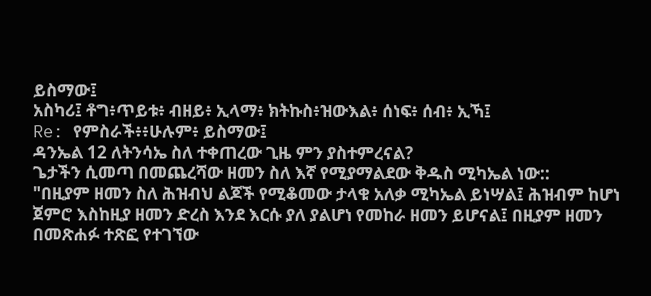ይስማው፤
አስካሪ፤ ቶግ፥ጥይቱ፥ ብዘይ፥ ኢላማ፥ ክትኩስ፥ዝውእል፥ ሰነፍ፥ ሰብ፥ ኢኻ፤
Re: የምስራች፥፥ሁሉም፥ ይስማው፤
ዳንኤል 12 ለትንሳኤ ስለ ተቀጠረው ጊዜ ምን ያስተምረናል?
ጌታችን ሲመጣ በመጨረሻው ዘመን ስለ እኛ የሚያማልደው ቅዱስ ሚካኤል ነው::
"በዚያም ዘመን ስለ ሕዝብህ ልጆች የሚቆመው ታላቁ አለቃ ሚካኤል ይነሣል፤ ሕዝብም ከሆነ ጀምሮ እስከዚያ ዘመን ድረስ እንደ እርሱ ያለ ያልሆነ የመከራ ዘመን ይሆናል፤ በዚያም ዘመን በመጽሐፉ ተጽፎ የተገኘው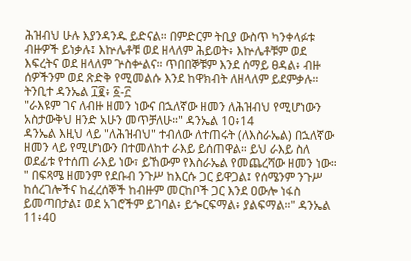ሕዝብህ ሁሉ እያንዳንዱ ይድናል። በምድርም ትቢያ ውስጥ ካንቀላፉቱ ብዙዎች ይነቃሉ፤ እኵሌቶቹ ወደ ዘላለም ሕይወት፥ እኵሌቶቹም ወደ እፍረትና ወደ ዘላለም ጕስቍልና። ጥበበኞቹም እንደ ሰማይ ፀዳል፥ ብዙ ሰዎችንም ወደ ጽድቅ የሚመልሱ እንደ ከዋክብት ለዘላለም ይደምቃሉ። ትንቢተ ዳንኤል ፲፪፥ ፩-፫
"ራእዩም ገና ለብዙ ዘመን ነውና በኋለኛው ዘመን ለሕዝብህ የሚሆነውን አስታውቅህ ዘንድ አሁን መጥቻለሁ።" ዳንኤል 10፥14
ዳንኤል እዚህ ላይ "ለሕዝብህ" ተብለው ለተጠሩት (ለእስራኤል) በኋለኛው ዘመን ላይ የሚሆነውን በተመለከተ ራእይ ይሰጠዋል። ይህ ራእይ ስለ ወደፊቱ የተሰጠ ራእይ ነው፣ ይኸውም የእስራኤል የመጨረሻው ዘመን ነው።
" በፍጻሜ ዘመንም የደቡብ ንጉሥ ከእርሱ ጋር ይዋጋል፤ የሰሜንም ንጉሥ ከሰረገሎችና ከፈረሰኞች ከብዙም መርከቦች ጋር እንደ ዐውሎ ነፋስ ይመጣበታል፤ ወደ አገሮችም ይገባል፥ ይጐርፍማል፥ ያልፍማል።" ዳንኤል 11፥40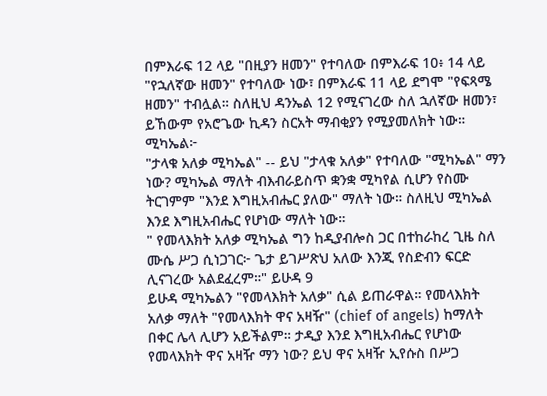በምእራፍ 12 ላይ "በዚያን ዘመን" የተባለው በምእራፍ 10፥ 14 ላይ "የኋለኛው ዘመን" የተባለው ነው፣ በምእራፍ 11 ላይ ደግሞ "የፍጻሜ ዘመን" ተብሏል። ስለዚህ ዳንኤል 12 የሚናገረው ስለ ኋለኛው ዘመን፣ ይኸውም የአሮጌው ኪዳን ስርአት ማብቂያን የሚያመለክት ነው።
ሚካኤል፦
"ታላቁ አለቃ ሚካኤል" -- ይህ "ታላቁ አለቃ" የተባለው "ሚካኤል" ማን ነው? ሚካኤል ማለት ብእብራይስጥ ቋንቋ ሚካየል ሲሆን የስሙ ትርገምም "እንደ እግዚአብሔር ያለው" ማለት ነው። ስለዚህ ሚካኤል እንደ እግዚአብሔር የሆነው ማለት ነው።
" የመላእክት አለቃ ሚካኤል ግን ከዲያብሎስ ጋር በተከራከረ ጊዜ ስለ ሙሴ ሥጋ ሲነጋገር፦ ጌታ ይገሥጽህ አለው እንጂ የስድብን ፍርድ ሊናገረው አልደፈረም።" ይሁዳ 9
ይሁዳ ሚካኤልን "የመላእክት አለቃ" ሲል ይጠራዋል። የመላእክት አለቃ ማለት "የመላእክት ዋና አዛዥ" (chief of angels) ከማለት በቀር ሌላ ሊሆን አይችልም። ታዲያ እንደ እግዚአብሔር የሆነው የመላእክት ዋና አዛዥ ማን ነው? ይህ ዋና አዛዥ ኢየሱስ በሥጋ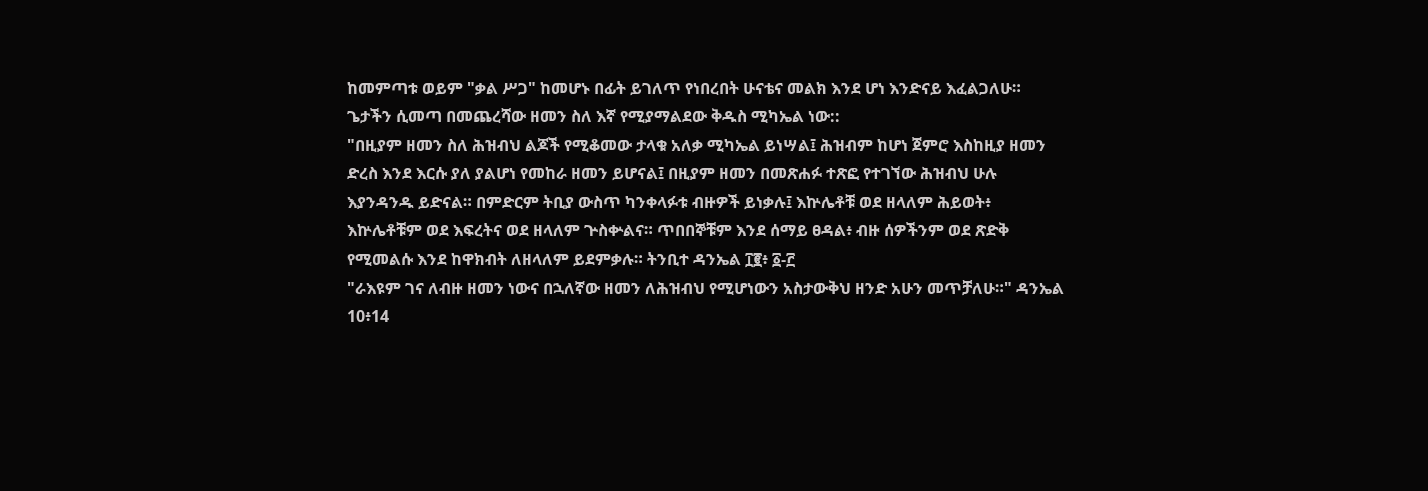ከመምጣቱ ወይም "ቃል ሥጋ" ከመሆኑ በፊት ይገለጥ የነበረበት ሁናቴና መልክ እንደ ሆነ እንድናይ እፈልጋለሁ።
ጌታችን ሲመጣ በመጨረሻው ዘመን ስለ እኛ የሚያማልደው ቅዱስ ሚካኤል ነው::
"በዚያም ዘመን ስለ ሕዝብህ ልጆች የሚቆመው ታላቁ አለቃ ሚካኤል ይነሣል፤ ሕዝብም ከሆነ ጀምሮ እስከዚያ ዘመን ድረስ እንደ እርሱ ያለ ያልሆነ የመከራ ዘመን ይሆናል፤ በዚያም ዘመን በመጽሐፉ ተጽፎ የተገኘው ሕዝብህ ሁሉ እያንዳንዱ ይድናል። በምድርም ትቢያ ውስጥ ካንቀላፉቱ ብዙዎች ይነቃሉ፤ እኵሌቶቹ ወደ ዘላለም ሕይወት፥ እኵሌቶቹም ወደ እፍረትና ወደ ዘላለም ጕስቍልና። ጥበበኞቹም እንደ ሰማይ ፀዳል፥ ብዙ ሰዎችንም ወደ ጽድቅ የሚመልሱ እንደ ከዋክብት ለዘላለም ይደምቃሉ። ትንቢተ ዳንኤል ፲፪፥ ፩-፫
"ራእዩም ገና ለብዙ ዘመን ነውና በኋለኛው ዘመን ለሕዝብህ የሚሆነውን አስታውቅህ ዘንድ አሁን መጥቻለሁ።" ዳንኤል 10፥14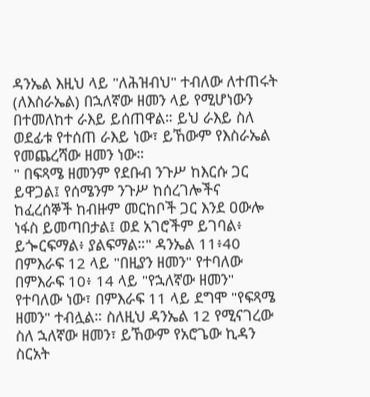ዳንኤል እዚህ ላይ "ለሕዝብህ" ተብለው ለተጠሩት (ለእስራኤል) በኋለኛው ዘመን ላይ የሚሆነውን በተመለከተ ራእይ ይሰጠዋል። ይህ ራእይ ስለ ወደፊቱ የተሰጠ ራእይ ነው፣ ይኸውም የእስራኤል የመጨረሻው ዘመን ነው።
" በፍጻሜ ዘመንም የደቡብ ንጉሥ ከእርሱ ጋር ይዋጋል፤ የሰሜንም ንጉሥ ከሰረገሎችና ከፈረሰኞች ከብዙም መርከቦች ጋር እንደ ዐውሎ ነፋስ ይመጣበታል፤ ወደ አገሮችም ይገባል፥ ይጐርፍማል፥ ያልፍማል።" ዳንኤል 11፥40
በምእራፍ 12 ላይ "በዚያን ዘመን" የተባለው በምእራፍ 10፥ 14 ላይ "የኋለኛው ዘመን" የተባለው ነው፣ በምእራፍ 11 ላይ ደግሞ "የፍጻሜ ዘመን" ተብሏል። ስለዚህ ዳንኤል 12 የሚናገረው ስለ ኋለኛው ዘመን፣ ይኸውም የአሮጌው ኪዳን ስርአት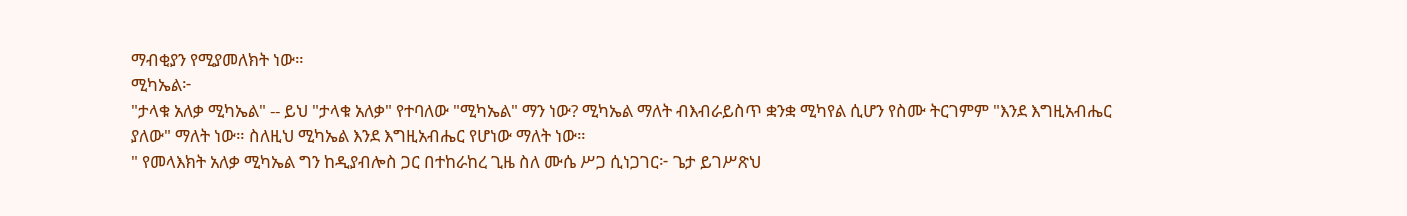ማብቂያን የሚያመለክት ነው።
ሚካኤል፦
"ታላቁ አለቃ ሚካኤል" -- ይህ "ታላቁ አለቃ" የተባለው "ሚካኤል" ማን ነው? ሚካኤል ማለት ብእብራይስጥ ቋንቋ ሚካየል ሲሆን የስሙ ትርገምም "እንደ እግዚአብሔር ያለው" ማለት ነው። ስለዚህ ሚካኤል እንደ እግዚአብሔር የሆነው ማለት ነው።
" የመላእክት አለቃ ሚካኤል ግን ከዲያብሎስ ጋር በተከራከረ ጊዜ ስለ ሙሴ ሥጋ ሲነጋገር፦ ጌታ ይገሥጽህ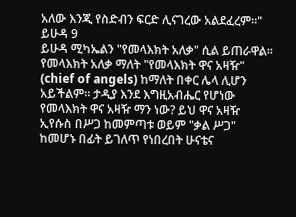አለው እንጂ የስድብን ፍርድ ሊናገረው አልደፈረም።" ይሁዳ 9
ይሁዳ ሚካኤልን "የመላእክት አለቃ" ሲል ይጠራዋል። የመላእክት አለቃ ማለት "የመላእክት ዋና አዛዥ" (chief of angels) ከማለት በቀር ሌላ ሊሆን አይችልም። ታዲያ እንደ እግዚአብሔር የሆነው የመላእክት ዋና አዛዥ ማን ነው? ይህ ዋና አዛዥ ኢየሱስ በሥጋ ከመምጣቱ ወይም "ቃል ሥጋ" ከመሆኑ በፊት ይገለጥ የነበረበት ሁናቴና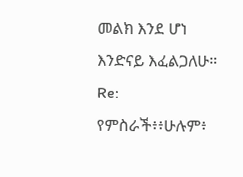መልክ እንደ ሆነ እንድናይ እፈልጋለሁ።
Re: የምስራች፥፥ሁሉም፥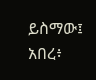ይስማው፤
አበረ፥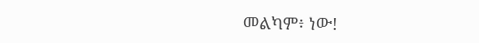መልካም፥ ነው!